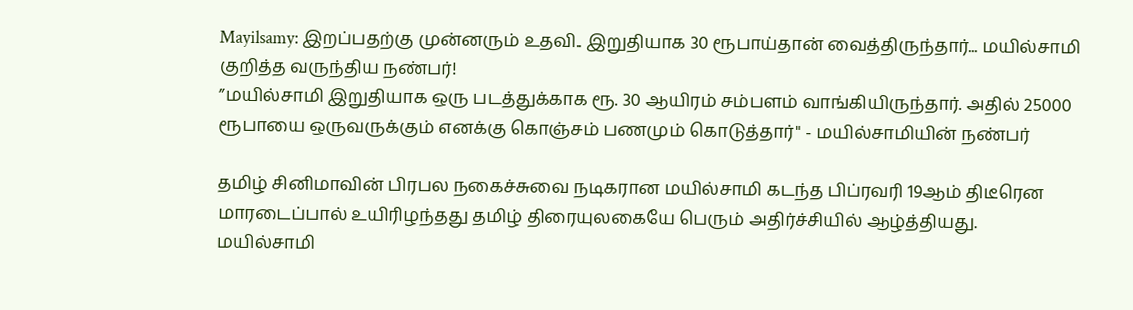Mayilsamy: இறப்பதற்கு முன்னரும் உதவி.. இறுதியாக 30 ரூபாய்தான் வைத்திருந்தார்... மயில்சாமி குறித்த வருந்திய நண்பர்!
”மயில்சாமி இறுதியாக ஒரு படத்துக்காக ரூ. 30 ஆயிரம் சம்பளம் வாங்கியிருந்தார். அதில் 25000 ரூபாயை ஒருவருக்கும் எனக்கு கொஞ்சம் பணமும் கொடுத்தார்" - மயில்சாமியின் நண்பர்

தமிழ் சினிமாவின் பிரபல நகைச்சுவை நடிகரான மயில்சாமி கடந்த பிப்ரவரி 19ஆம் திடீரென மாரடைப்பால் உயிரிழந்தது தமிழ் திரையுலகையே பெரும் அதிர்ச்சியில் ஆழ்த்தியது.
மயில்சாமி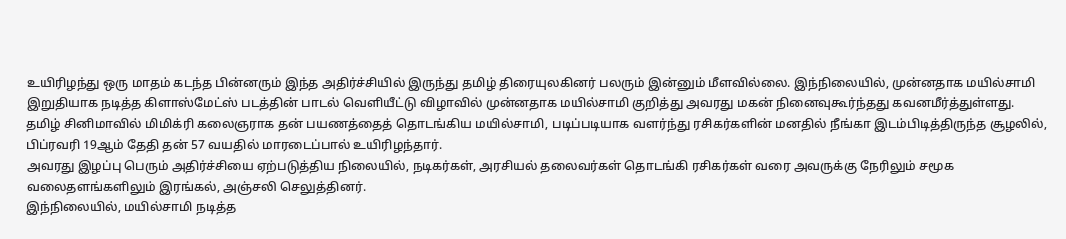உயிரிழந்து ஒரு மாதம் கடந்த பின்னரும் இந்த அதிர்ச்சியில் இருந்து தமிழ் திரையுலகினர் பலரும் இன்னும் மீளவில்லை. இந்நிலையில், முன்னதாக மயில்சாமி இறுதியாக நடித்த கிளாஸ்மேட்ஸ் படத்தின் பாடல் வெளியீட்டு விழாவில் முன்னதாக மயில்சாமி குறித்து அவரது மகன் நினைவுகூர்ந்தது கவனமீர்த்துள்ளது.
தமிழ் சினிமாவில் மிமிக்ரி கலைஞராக தன் பயணத்தைத் தொடங்கிய மயில்சாமி, படிப்படியாக வளர்ந்து ரசிகர்களின் மனதில் நீங்கா இடம்பிடித்திருந்த சூழலில், பிப்ரவரி 19ஆம் தேதி தன் 57 வயதில் மாரடைப்பால் உயிரிழந்தார்.
அவரது இழப்பு பெரும் அதிர்ச்சியை ஏற்படுத்திய நிலையில், நடிகர்கள், அரசியல் தலைவர்கள் தொடங்கி ரசிகர்கள் வரை அவருக்கு நேரிலும் சமூக வலைதளங்களிலும் இரங்கல், அஞ்சலி செலுத்தினர்.
இந்நிலையில், மயில்சாமி நடித்த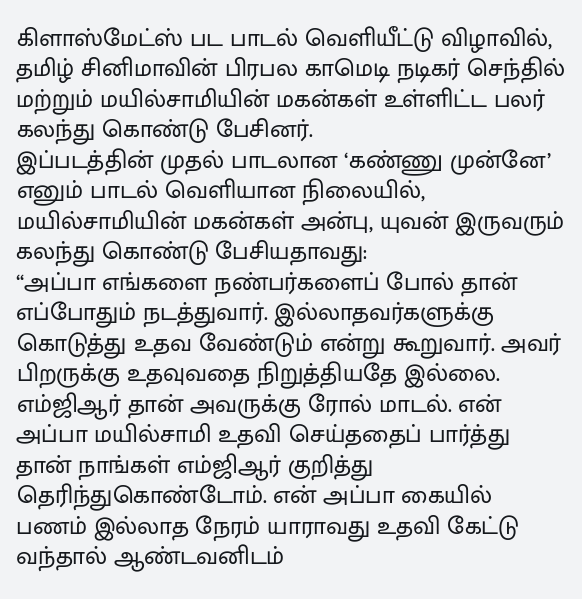கிளாஸ்மேட்ஸ் பட பாடல் வெளியீட்டு விழாவில், தமிழ் சினிமாவின் பிரபல காமெடி நடிகர் செந்தில் மற்றும் மயில்சாமியின் மகன்கள் உள்ளிட்ட பலர் கலந்து கொண்டு பேசினர்.
இப்படத்தின் முதல் பாடலான ‘கண்ணு முன்னே’ எனும் பாடல் வெளியான நிலையில், மயில்சாமியின் மகன்கள் அன்பு, யுவன் இருவரும் கலந்து கொண்டு பேசியதாவது:
“அப்பா எங்களை நண்பர்களைப் போல் தான் எப்போதும் நடத்துவார். இல்லாதவர்களுக்கு கொடுத்து உதவ வேண்டும் என்று கூறுவார். அவர் பிறருக்கு உதவுவதை நிறுத்தியதே இல்லை.
எம்ஜிஆர் தான் அவருக்கு ரோல் மாடல். என் அப்பா மயில்சாமி உதவி செய்ததைப் பார்த்து தான் நாங்கள் எம்ஜிஆர் குறித்து தெரிந்துகொண்டோம். என் அப்பா கையில் பணம் இல்லாத நேரம் யாராவது உதவி கேட்டு வந்தால் ஆண்டவனிடம்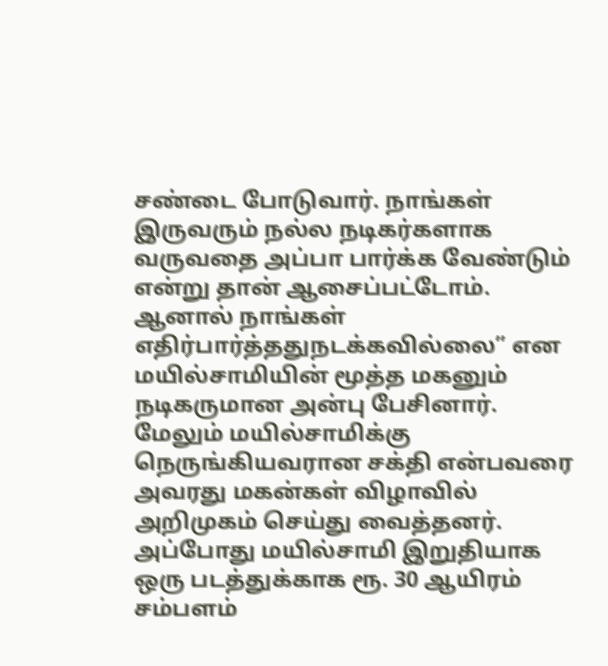சண்டை போடுவார். நாங்கள் இருவரும் நல்ல நடிகர்களாக வருவதை அப்பா பார்க்க வேண்டும் என்று தான் ஆசைப்பட்டோம். ஆனால் நாங்கள் எதிர்பார்த்ததுநடக்கவில்லை” என மயில்சாமியின் மூத்த மகனும் நடிகருமான அன்பு பேசினார்.
மேலும் மயில்சாமிக்கு நெருங்கியவரான சக்தி என்பவரை அவரது மகன்கள் விழாவில் அறிமுகம் செய்து வைத்தனர். அப்போது மயில்சாமி இறுதியாக ஒரு படத்துக்காக ரூ. 30 ஆயிரம் சம்பளம்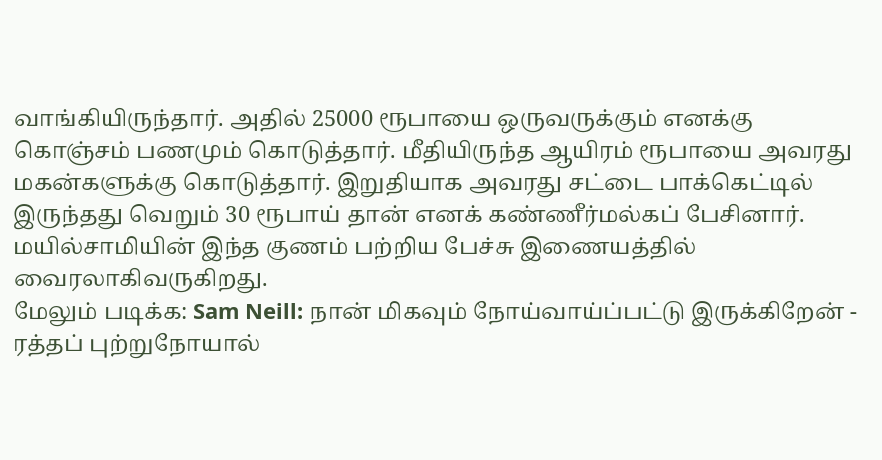வாங்கியிருந்தார். அதில் 25000 ரூபாயை ஒருவருக்கும் எனக்கு கொஞ்சம் பணமும் கொடுத்தார். மீதியிருந்த ஆயிரம் ரூபாயை அவரது மகன்களுக்கு கொடுத்தார். இறுதியாக அவரது சட்டை பாக்கெட்டில் இருந்தது வெறும் 30 ரூபாய் தான் எனக் கண்ணீர்மல்கப் பேசினார்.
மயில்சாமியின் இந்த குணம் பற்றிய பேச்சு இணையத்தில் வைரலாகிவருகிறது.
மேலும் படிக்க: Sam Neill: நான் மிகவும் நோய்வாய்ப்பட்டு இருக்கிறேன் - ரத்தப் புற்றுநோயால்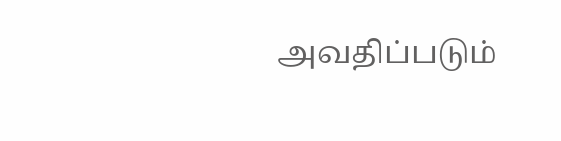அவதிப்படும்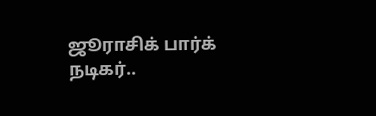ஜூராசிக் பார்க் நடிகர்..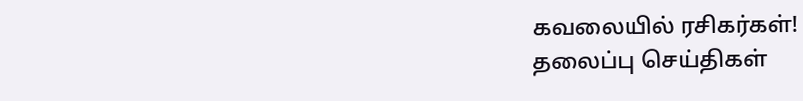கவலையில் ரசிகர்கள்!
தலைப்பு செய்திகள்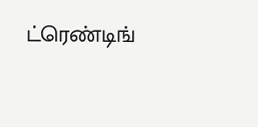ட்ரெண்டிங்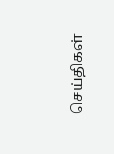செய்திகள்